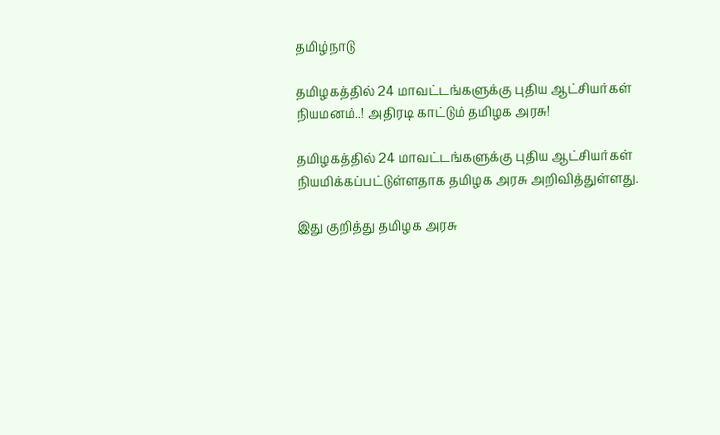தமிழ்நாடு

தமிழகத்தில் 24 மாவட்டங்களுக்கு புதிய ஆட்சியர்கள் நியமனம்..! அதிரடி காட்டும் தமிழக அரசு!

தமிழகத்தில் 24 மாவட்டங்களுக்கு புதிய ஆட்சியர்கள் நியமிக்கப்பட்டுள்ளதாக தமிழக அரசு அறிவித்துள்ளது.

இது குறித்து தமிழக அரசு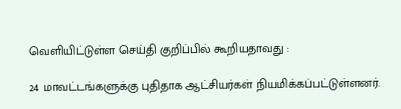வெளியிட்டுள்ள செய்தி குறிப்பில் கூறியதாவது :

24 மாவட்டங்களுக்கு புதிதாக ஆட்சியர்கள் நியமிக்கப்பட்டுள்ளனர்.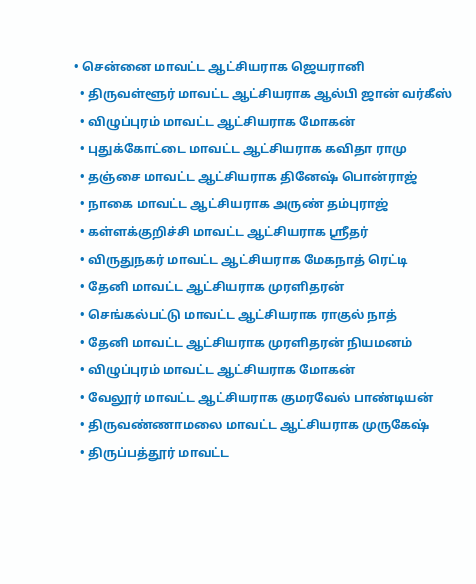• சென்னை மாவட்ட ஆட்சியராக ஜெயரானி
  • திருவள்ளூர் மாவட்ட ஆட்சியராக ஆல்பி ஜான் வர்கீஸ்
  • விழுப்புரம் மாவட்ட ஆட்சியராக மோகன்
  • புதுக்கோட்டை மாவட்ட ஆட்சியராக கவிதா ராமு
  • தஞ்சை மாவட்ட ஆட்சியராக தினேஷ் பொன்ராஜ்
  • நாகை மாவட்ட ஆட்சியராக அருண் தம்புராஜ்
  • கள்ளக்குறிச்சி மாவட்ட ஆட்சியராக ஸ்ரீதர்
  • விருதுநகர் மாவட்ட ஆட்சியராக மேகநாத் ரெட்டி
  • தேனி மாவட்ட ஆட்சியராக முரளிதரன்
  • செங்கல்பட்டு மாவட்ட ஆட்சியராக ராகுல் நாத்
  • தேனி மாவட்ட ஆட்சியராக முரளிதரன் நியமனம்
  • விழுப்புரம் மாவட்ட ஆட்சியராக மோகன்
  • வேலூர் மாவட்ட ஆட்சியராக குமரவேல் பாண்டியன்
  • திருவண்ணாமலை மாவட்ட ஆட்சியராக முருகேஷ்
  • திருப்பத்தூர் மாவட்ட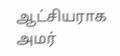ஆட்சியராக அமர்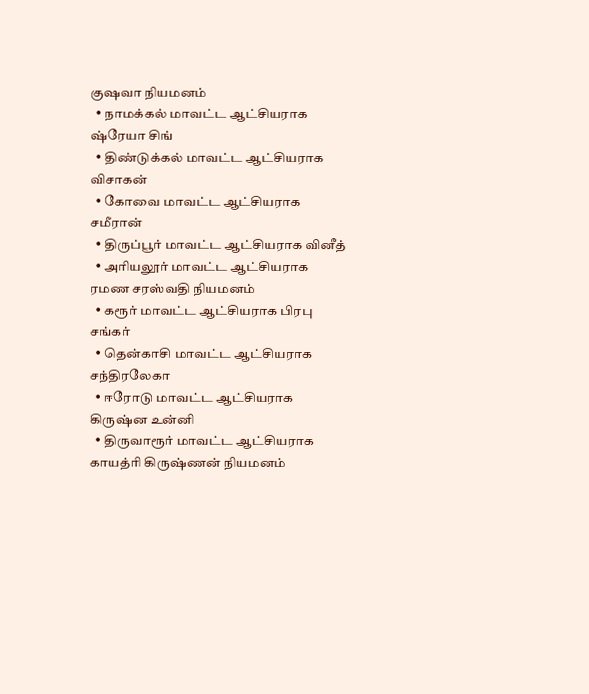குஷவா நியமனம்
  • நாமக்கல் மாவட்ட ஆட்சியராக ஷ்ரேயா சிங்
  • திண்டுக்கல் மாவட்ட ஆட்சியராக விசாகன்
  • கோவை மாவட்ட ஆட்சியராக சமீரான்
  • திருப்பூர் மாவட்ட ஆட்சியராக வினீத்
  • அரியலூர் மாவட்ட ஆட்சியராக ரமண சரஸ்வதி நியமனம்
  • கரூர் மாவட்ட ஆட்சியராக பிரபு சங்கர்
  • தென்காசி மாவட்ட ஆட்சியராக சந்திரலேகா
  • ஈரோடு மாவட்ட ஆட்சியராக கிருஷ்ன உன்னி
  • திருவாரூர் மாவட்ட ஆட்சியராக காயத்ரி கிருஷ்ணன் நியமனம்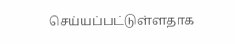செய்யப்பட்டுள்ளதாக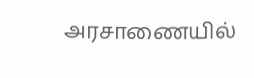அரசாணையில்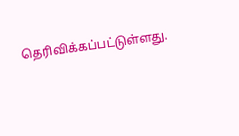தெரிவிக்கப்பட்டுள்ளது.